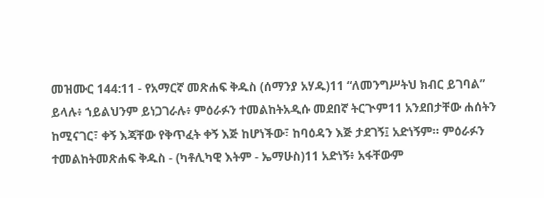መዝሙር 144:11 - የአማርኛ መጽሐፍ ቅዱስ (ሰማንያ አሃዱ)11 “ለመንግሥትህ ክብር ይገባል” ይላሉ፥ ኀይልህንም ይነጋገራሉ፥ ምዕራፉን ተመልከትአዲሱ መደበኛ ትርጒም11 አንደበታቸው ሐሰትን ከሚናገር፣ ቀኝ እጃቸው የቅጥፈት ቀኝ እጅ ከሆነችው፣ ከባዕዳን እጅ ታደገኝ፤ አድነኝም። ምዕራፉን ተመልከትመጽሐፍ ቅዱስ - (ካቶሊካዊ እትም - ኤማሁስ)11 አድነኝ፥ አፋቸውም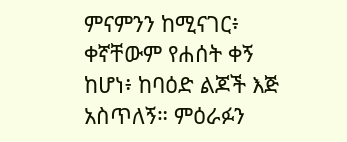ምናምንን ከሚናገር፥ ቀኛቸውም የሐሰት ቀኝ ከሆነ፥ ከባዕድ ልጆች እጅ አስጥለኝ። ምዕራፉን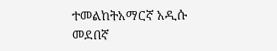ተመልከትአማርኛ አዲሱ መደበኛ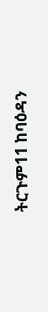ትርጉም11 ከባዕዳን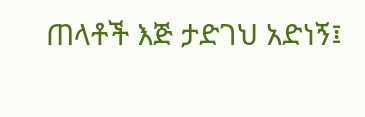ጠላቶች እጅ ታድገህ አድነኝ፤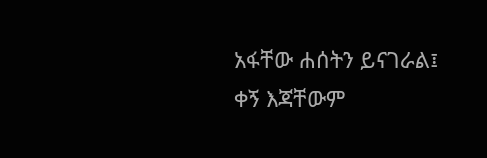አፋቸው ሐሰትን ይናገራል፤ ቀኝ እጃቸውም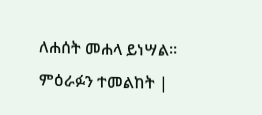ለሐሰት መሐላ ይነሣል። ምዕራፉን ተመልከት |